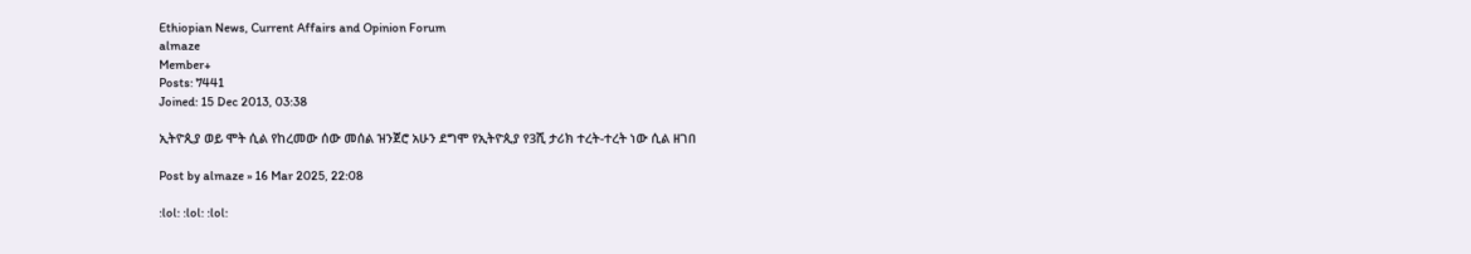Ethiopian News, Current Affairs and Opinion Forum
almaze
Member+
Posts: 7441
Joined: 15 Dec 2013, 03:38

ኢትዮጲያ ወይ ሞት ሲል የከረመው ሰው መሰል ዝንጀሮ አሁን ደግሞ የኢትዮጲያ የ3ሺ ታሪክ ተረት-ተረት ነው ሲል ዘገበ

Post by almaze » 16 Mar 2025, 22:08

:lol: :lol: :lol: